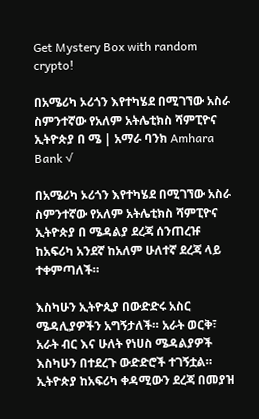Get Mystery Box with random crypto!

በአሜሪካ ኦሪጎን እየተካሄደ በሚገኘው አስራ ስምንተኛው የአለም አትሌቲክስ ሻምፒዮና ኢትዮጵያ በ ሜ | አማራ ባንክ Amhara Bank √

በአሜሪካ ኦሪጎን እየተካሄደ በሚገኘው አስራ ስምንተኛው የአለም አትሌቲክስ ሻምፒዮና ኢትዮጵያ በ ሜዳልያ ደረጃ ሰንጠረዡ ከአፍሪካ አንደኛ ከአለም ሁለተኛ ደረጃ ላይ ተቀምጣለች።

እስካሁን ኢትዮጲያ በውድድሩ አስር ሜዳሊያዎችን አግኝታለች። አራት ወርቅ፣ አራት ብር እና ሁለት የነሀስ ሜዳልያዎች እስካሁን በተደረጉ ውድድሮች ተገኝቷል።
ኢትዮጵያ ከአፍሪካ ቀዳሚውን ደረጃ በመያዝ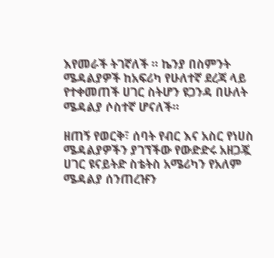እየመራች ትገኛለች ። ኬንያ በስምንት ሜዳልያዎች ከአፍሪካ የሁለተኛ ደረጃ ላይ የተቀመጠች ሀገር ስትሆን ዩጋንዳ በሁለት ሜዳልያ ሶስተኛ ሆናለች።

ዘጠኝ የወርቅ፣ ሰባት የብር እና አስር የነሀስ ሜዳልያዎችን ያገኘችው የውድድሩ አዘጋጇ ሀገር ዩናይትድ ስቴትስ አሜሪካን የአለም ሜዳልያ ሰንጠረዡን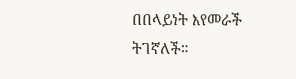በበላይነት እየመራች ትገኛለች።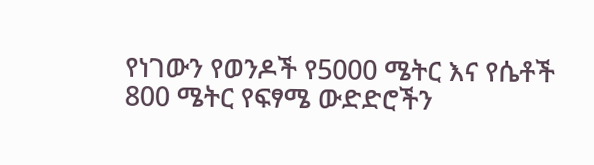የነገውን የወንዶች የ5000 ሜትር እና የሴቶች 800 ሜትር የፍፃሜ ውድድሮችን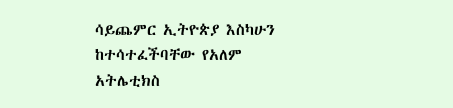ሳይጨምር ኢትዮጵያ እስካሁን ከተሳተፈችባቸው የአለም አትሌቲክስ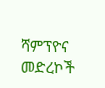ሻምፕዮና መድረኮች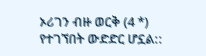ኦሪገን ብዙ ወርቅ (4 *) የተገኘበት ውድድር ሆኗል::